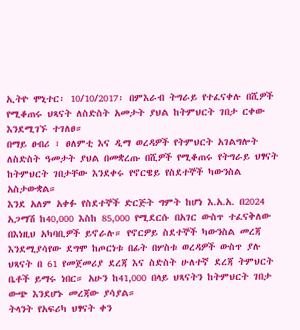ኢትዮ ሞኒተር፡ 10/10/2017፡ በምእራብ ትግራይ የተፈናቀሉ በሺዎች የሚቆጠሩ ህጻናት ለስድስት አመታት ያህል ከትምህርት ገበታ ርቀው እንደሚገኙ ተገለፀ።
በማይ ፀብሪ ፣ ፀለምቲ እና ዲማ ወረዳዎች የትምህርት አገልግሎት ለስድስት ዓመታት ያህል በመቋረጡ በሺዎች የሚቆጠሩ የትግራይ ህፃናት ከትምህርት ገበታቸው እንደቀሩ የኖርዌይ የስደተኞች ካውንስል አስታውቋል።
እንደ አለም አቀፉ የስደተኞች ድርጅት ግምት ከሆነ እ.አ.አ. በ2024 አጋማሽ ከ40,000 እስከ 85,000 የሚደርሱ በአገር ውስጥ ተፈናቅለው በእነዚህ አካባቢዎች ይኖራሉ። የኖርዎይ ስደተኞች ካውንስል መረጃ እንደሚያሳየው ደግሞ ከጦርነቱ በፊት በሦስቱ ወረዳዎች ውስጥ ያሉ ህጻናት በ 61 የመጀመሪያ ደረጃ እና ስድስት ሁለተኛ ደረጃ ትምህርት ቤቶች ይማሩ ነበር። አሁን ከ41,000 በላይ ህጻናትን ከትምህርት ገበታ ውጭ እንደሆኑ መረጃው ያሳያል።
ትላንት የአፍሪካ ህፃናት ቀን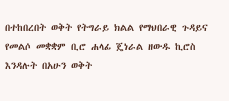በተከበረበት ወቅት የትግራይ ክልል የማህበራዊ ጉዳይና የመልሶ መቋቋም ቢሮ ሐላፊ ጄነራል ዘውዱ ኪሮስ እንዳሉት በአሁን ወቅት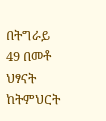በትግራይ 49 በመቶ ህፃናት ከትምህርት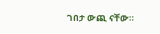ገበታ ውጪ ናቸው።